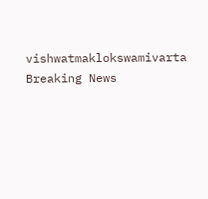vishwatmaklokswamivarta
Breaking News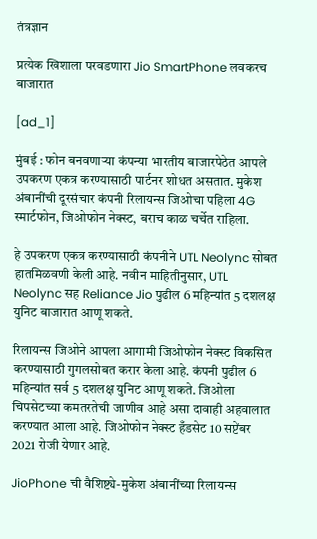तंत्रज्ञान

प्रत्येक खिशाला परवडणारा Jio SmartPhone लवकरच बाजारात

[ad_1]

मुंबई : फोन बनवणाऱ्या कंपन्या भारतीय बाजारपेठेत आपले उपकरण एकत्र करण्यासाठी पार्टनर शोधत असतात. मुकेश अंबानींची दूरसंचार कंपनी रिलायन्स जिओचा पहिला 4G स्मार्टफोन, जिओफोन नेक्स्ट, बराच काळ चर्चेत राहिला.

हे उपकरण एकत्र करण्यासाठी कंपनीने UTL Neolync सोबत हातमिळवणी केली आहे. नवीन माहितीनुसार, UTL Neolync सह Reliance Jio पुढील 6 महिन्यांत 5 दशलक्ष युनिट बाजारात आणू शकते.

रिलायन्स जिओने आपला आगामी जिओफोन नेक्स्ट विकसित करण्यासाठी गुगलसोबत करार केला आहे. कंपनी पुढील 6 महिन्यांत सर्व 5 दशलक्ष युनिट आणू शकते. जिओला चिपसेटच्या कमतरतेची जाणीव आहे असा दावाही अहवालात करण्यात आला आहे. जिओफोन नेक्स्ट हँडसेट 10 सप्टेंबर 2021 रोजी येणार आहे.

JioPhone ची वैशिष्ट्ये-मुकेश अंबानींच्या रिलायन्स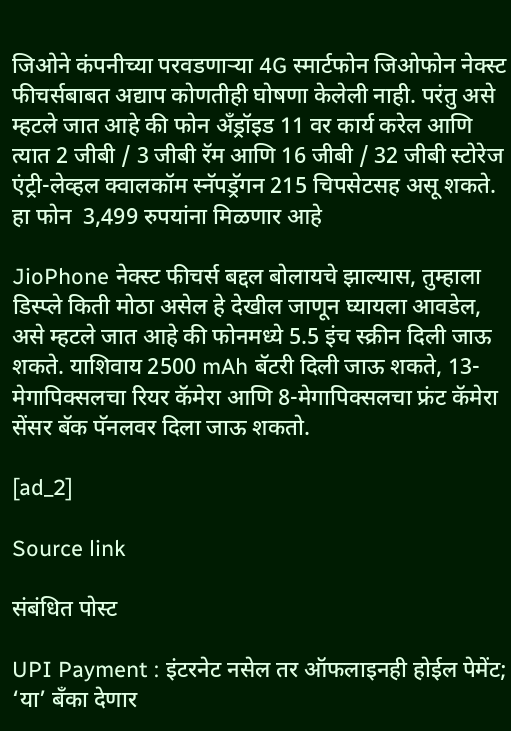जिओने कंपनीच्या परवडणाऱ्या 4G स्मार्टफोन जिओफोन नेक्स्ट फीचर्सबाबत अद्याप कोणतीही घोषणा केलेली नाही. परंतु असे म्हटले जात आहे की फोन अँड्रॉइड 11 वर कार्य करेल आणि त्यात 2 जीबी / 3 जीबी रॅम आणि 16 जीबी / 32 जीबी स्टोरेज एंट्री-लेव्हल क्वालकॉम स्नॅपड्रॅगन 215 चिपसेटसह असू शकते. हा फोन  3,499 रुपयांना मिळणार आहे

JioPhone नेक्स्ट फीचर्स बद्दल बोलायचे झाल्यास, तुम्हाला डिस्प्ले किती मोठा असेल हे देखील जाणून घ्यायला आवडेल, असे म्हटले जात आहे की फोनमध्ये 5.5 इंच स्क्रीन दिली जाऊ शकते. याशिवाय 2500 mAh बॅटरी दिली जाऊ शकते, 13-मेगापिक्सलचा रियर कॅमेरा आणि 8-मेगापिक्सलचा फ्रंट कॅमेरा सेंसर बॅक पॅनलवर दिला जाऊ शकतो.

[ad_2]

Source link

संबंधित पोस्ट

UPI Payment : इंटरनेट नसेल तर ऑफलाइनही होईल पेमेंट; ‘या’ बँका देणार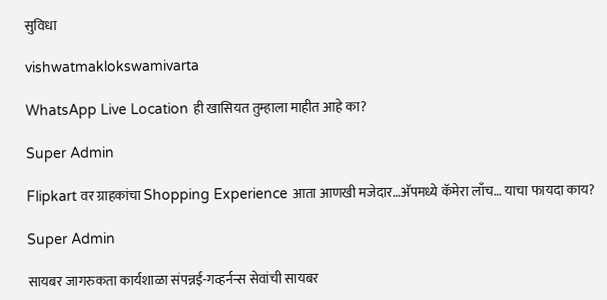सुविधा

vishwatmaklokswamivarta

WhatsApp Live Location ही खासियत तुम्हाला माहीत आहे का?

Super Admin

Flipkart वर ग्राहकांचा Shopping Experience आता आणखी मजेदार…अ‍ॅपमध्ये कॅमेरा लाँच… याचा फायदा काय?

Super Admin

सायबर जागरुकता कार्यशाळा संपन्नई-गव्हर्नन्स सेवांची सायबर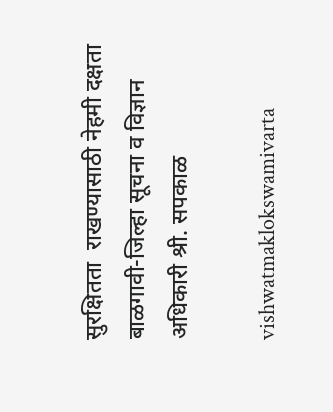सुरक्षितता  राखण्यासाठी नेहमी दक्षता बाळगावी-जिल्हा सूचना व विज्ञान अधिकारी श्री. सपकाळ

vishwatmaklokswamivarta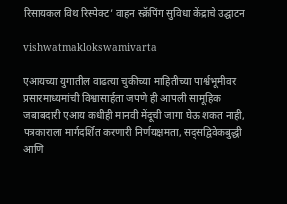रिसायकल विथ रिस्पेक्ट’ वाहन स्क्रॅपिंग सुविधा केंद्राचे उद्घाटन

vishwatmaklokswamivarta

एआयच्या युगातील वाढत्या चुकीच्या माहितीच्या पार्श्वभूमीवर प्रसारमाध्यमांची विश्वासार्हता जपणे ही आपली सामूहिक जबाबदारी एआय कधीही मानवी मेंदूची जागा घेऊ शकत नाही, पत्रकाराला मार्गदर्शित करणारी निर्णयक्षमता, सद्सद्विवेकबुद्धी आणि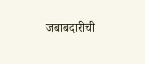जबाबदारीची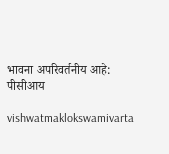भावना अपरिवर्तनीय आहे: पीसीआय

vishwatmaklokswamivarta